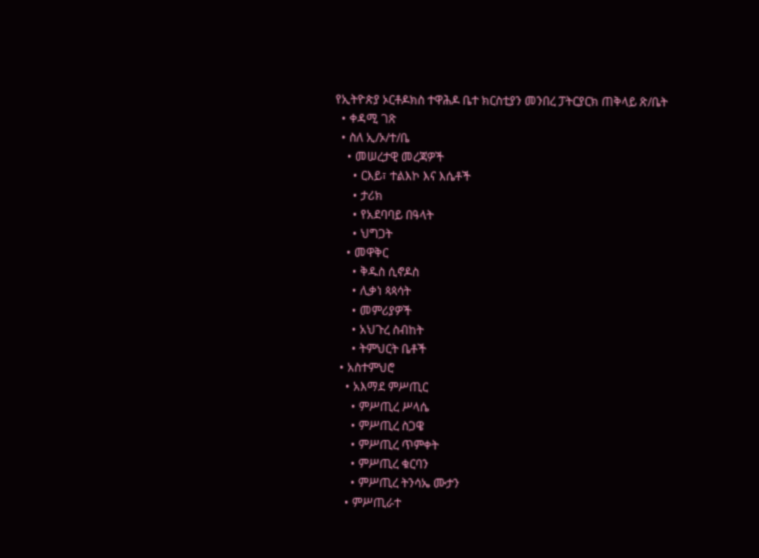የኢትዮጵያ ኦርቶዶክስ ተዋሕዶ ቤተ ክርስቲያን መንበረ ፓትርያርክ ጠቅላይ ጽ/ቤት
  • ቀዳሚ ገጽ
  • ስለ ኢ/ኦ/ተ/ቤ
    • መሠረታዊ መረጃዎች
      • ርእይ፣ ተልእኮ እና እሴቶች
      • ታሪክ
      • የአደባባይ በዓላት
      • ህግጋት
    • መዋቅር
      • ቅዱስ ሲኖዶስ
      • ሊቃነ ጳጳሳት
      • መምሪያዎች
      • አህጉረ ስብከት
      • ትምህርት ቤቶች
  • አስተምህሮ
    • አእማደ ምሥጢር
      • ምሥጢረ ሥላሴ
      • ምሥጢረ ስጋዌ
      • ምሥጢረ ጥምቀት
      • ምሥጢረ ቁርባን
      • ምሥጢረ ትንሳኤ ሙታን
    • ምሥጢራተ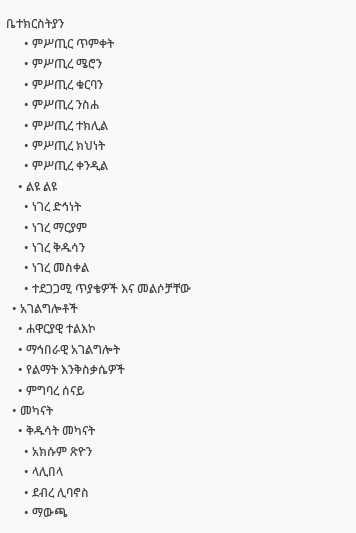ቤተክርስትያን
      • ምሥጢር ጥምቀት
      • ምሥጢረ ሜሮን
      • ምሥጢረ ቁርባን
      • ምሥጢረ ንስሐ
      • ምሥጢረ ተክሊል
      • ምሥጢረ ክህነት
      • ምሥጢረ ቀንዲል
    • ልዩ ልዩ
      • ነገረ ድኅነት
      • ነገረ ማርያም
      • ነገረ ቅዱሳን
      • ነገረ መስቀል
      • ተደጋጋሚ ጥያቄዎች እና መልሶቻቸው
  • አገልግሎቶች
    • ሐዋርያዊ ተልእኮ
    • ማኅበራዊ አገልግሎት
    • የልማት እንቅስቃሴዎች
    • ምግባረ ሰናይ
  • መካናት
    • ቅዱሳት መካናት
      • አክሱም ጽዮን
      • ላሊበላ
      • ደብረ ሊባኖስ
      • ማውጫ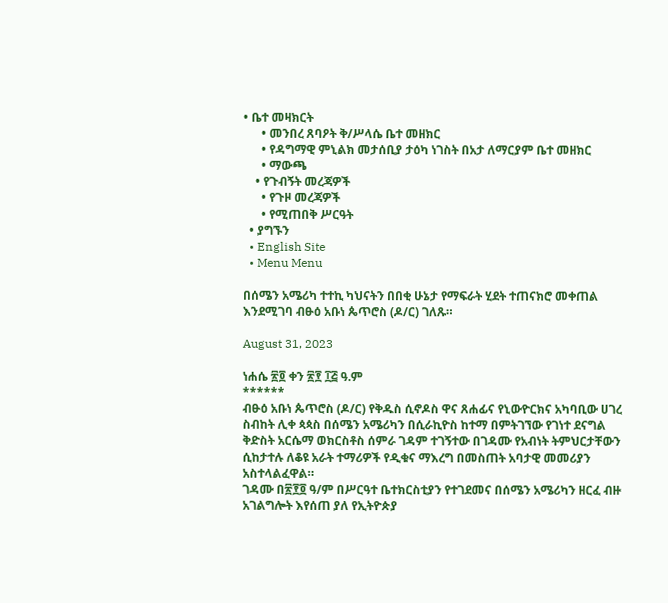• ቤተ መዛክርት
      • መንበረ ጸባዖት ቅ/ሥላሴ ቤተ መዘክር
      • የዳግማዊ ምኒልክ መታሰቢያ ታዕካ ነገስት በአታ ለማርያም ቤተ መዘክር
      • ማውጫ
    • የጉብኝት መረጃዎች
      • የጉዞ መረጃዎች
      • የሚጠበቅ ሥርዓት
  • ያግኙን
  • English Site
  • Menu Menu

በሰሜን አሜሪካ ተተኪ ካህናትን በበቂ ሁኔታ የማፍራት ሂደት ተጠናክሮ መቀጠል እንደሚገባ ብፁዕ አቡነ ጴጥሮስ (ዶ/ር) ገለጹ።

August 31, 2023

ነሐሴ ፳፬ ቀን ፳፻ ፲፭ ዓ.ም
******
ብፁዕ አቡነ ጴጥሮስ (ዶ/ር) የቅዱስ ሲኖዶስ ዋና ጸሐፊና የኒውዮርክና አካባቢው ሀገረ ስብከት ሊቀ ጳጳስ በሰሜን አሜሪካን በሲራኪዮስ ከተማ በምትገኘው የገነተ ደናግል ቅድስት አርሴማ ወክርስቶስ ሰምራ ገዳም ተገኝተው በገዳሙ የአብነት ትምህርታቸውን ሲከታተሉ ለቆዩ አራት ተማሪዎች የዲቁና ማእረግ በመስጠት አባታዊ መመሪያን አስተላልፈዋል።
ገዳሙ በ፳፻፬ ዓ/ም በሥርዓተ ቤተክርስቲያን የተገደመና በሰሜን አሜሪካን ዘርፈ ብዙ አገልግሎት እየሰጠ ያለ የኢትዮጵያ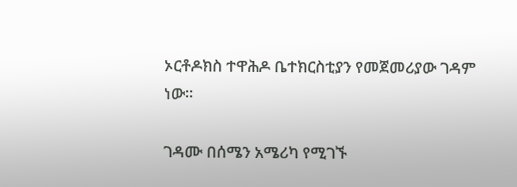ኦርቶዶክስ ተዋሕዶ ቤተክርስቲያን የመጀመሪያው ገዳም ነው።

ገዳሙ በሰሜን አሜሪካ የሚገኙ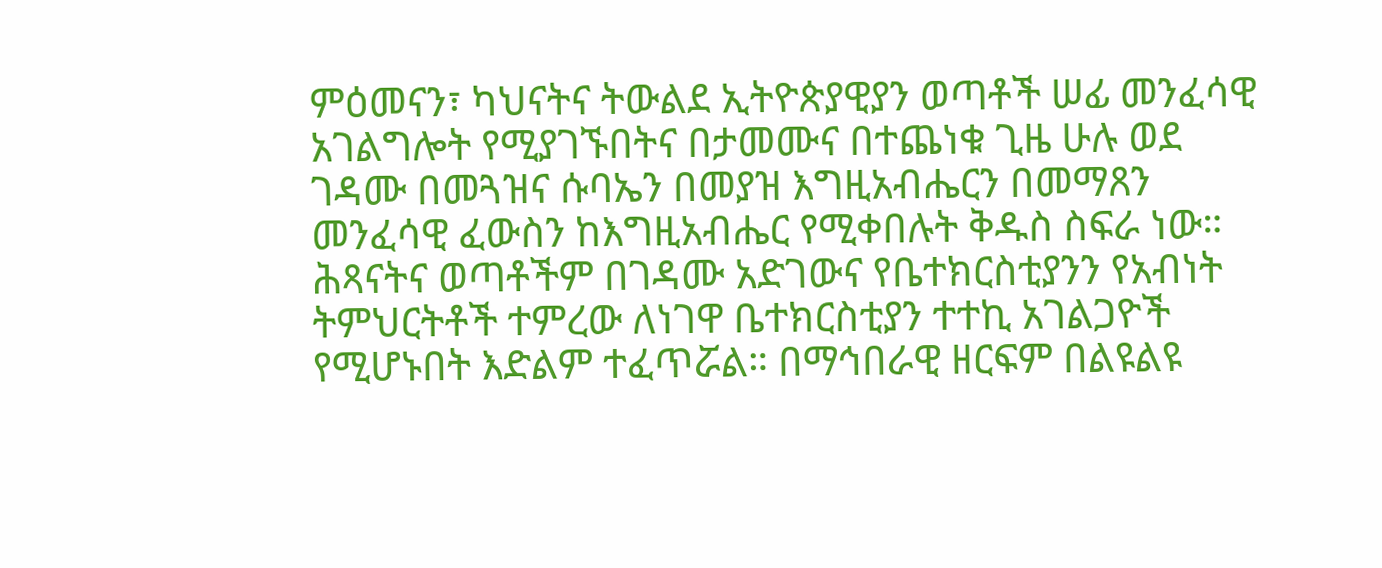ምዕመናን፣ ካህናትና ትውልደ ኢትዮጵያዊያን ወጣቶች ሠፊ መንፈሳዊ አገልግሎት የሚያገኙበትና በታመሙና በተጨነቁ ጊዜ ሁሉ ወደ ገዳሙ በመጓዝና ሱባኤን በመያዝ እግዚአብሔርን በመማጸን መንፈሳዊ ፈውስን ከእግዚአብሔር የሚቀበሉት ቅዱስ ስፍራ ነው። ሕጻናትና ወጣቶችም በገዳሙ አድገውና የቤተክርስቲያንን የአብነት ትምህርትቶች ተምረው ለነገዋ ቤተክርስቲያን ተተኪ አገልጋዮች የሚሆኑበት እድልም ተፈጥሯል። በማኅበራዊ ዘርፍም በልዩልዩ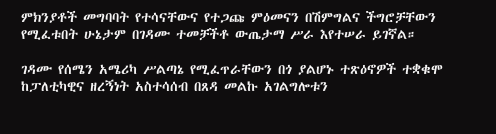ምክንያቶች መግባባት የተሳናቸውና የተጋጩ ምዕመናን በሽምግልና ችግሮቻቸውን የሚፈቱበት ሁኔታም በገዳሙ ተመቻችቶ ውጤታማ ሥራ እየተሠራ ይገኛል።

ገዳሙ የሰሜን አሜሪካ ሥልጣኔ የሚፈጥራቸውን በጎ ያልሆኑ ተጽዕኖዎች ተቋቁሞ ከፓለቲካዊና ዘረኝነት አስተሳሰብ በጸዳ መልኩ አገልግሎቱን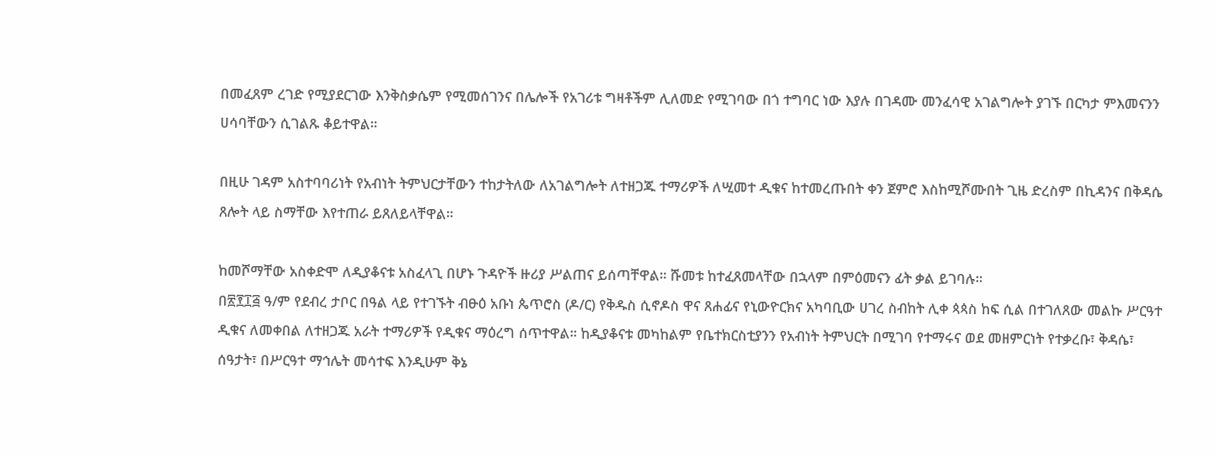በመፈጸም ረገድ የሚያደርገው እንቅስቃሴም የሚመሰገንና በሌሎች የአገሪቱ ግዛቶችም ሊለመድ የሚገባው በጎ ተግባር ነው እያሉ በገዳሙ መንፈሳዊ አገልግሎት ያገኙ በርካታ ምእመናንን ሀሳባቸውን ሲገልጹ ቆይተዋል።

በዚሁ ገዳም አስተባባሪነት የአብነት ትምህርታቸውን ተከታትለው ለአገልግሎት ለተዘጋጁ ተማሪዎች ለሢመተ ዲቁና ከተመረጡበት ቀን ጀምሮ እስከሚሾሙበት ጊዜ ድረስም በኪዳንና በቅዳሴ ጸሎት ላይ ስማቸው እየተጠራ ይጸለይላቸዋል።

ከመሾማቸው አስቀድሞ ለዲያቆናቱ አስፈላጊ በሆኑ ጉዳዮች ዙሪያ ሥልጠና ይሰጣቸዋል። ሹመቱ ከተፈጸመላቸው በኋላም በምዕመናን ፊት ቃል ይገባሉ።
በ፳፻፲፭ ዓ/ም የደብረ ታቦር በዓል ላይ የተገኙት ብፁዕ አቡነ ጴጥሮስ (ዶ/ር) የቅዱስ ሲኖዶስ ዋና ጸሐፊና የኒውዮርክና አካባቢው ሀገረ ስብከት ሊቀ ጳጳስ ከፍ ሲል በተገለጸው መልኩ ሥርዓተ ዲቁና ለመቀበል ለተዘጋጁ አራት ተማሪዎች የዲቁና ማዕረግ ሰጥተዋል። ከዲያቆናቱ መካከልም የቤተክርስቲያንን የአብነት ትምህርት በሚገባ የተማሩና ወደ መዘምርነት የተቃረቡ፣ ቅዳሴ፣ ሰዓታት፣ በሥርዓተ ማኅሌት መሳተፍ እንዲሁም ቅኔ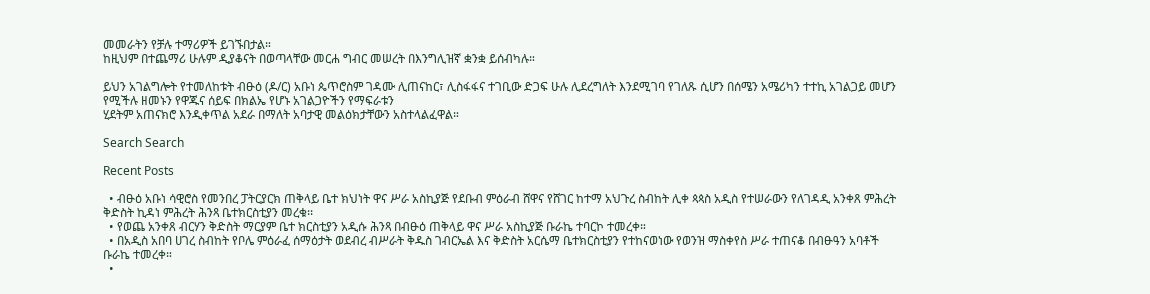መመራትን የቻሉ ተማሪዎች ይገኙበታል።
ከዚህም በተጨማሪ ሁሉም ዲያቆናት በወጣላቸው መርሐ ግብር መሠረት በእንግሊዝኛ ቋንቋ ይሰብካሉ።

ይህን አገልግሎት የተመለከቱት ብፁዕ (ዶ/ር) አቡነ ጴጥሮስም ገዳሙ ሊጠናከር፣ ሊስፋፋና ተገቢው ድጋፍ ሁሉ ሊደረግለት እንደሚገባ የገለጹ ሲሆን በሰሜን አሜሪካን ተተኪ አገልጋይ መሆን የሚችሉ ዘመኑን የዋጁና ሰይፍ በክልኤ የሆኑ አገልጋዮችን የማፍራቱን
ሂደትም አጠናክሮ እንዲቀጥል አደራ በማለት አባታዊ መልዕክታቸውን አስተላልፈዋል።

Search Search

Recent Posts

  • ብፁዕ አቡነ ሳዊሮስ የመንበረ ፓትርያርክ ጠቅላይ ቤተ ክህነት ዋና ሥራ አስኪያጅ የደቡብ ምዕራብ ሸዋና የሸገር ከተማ አህጉረ ስብከት ሊቀ ጳጳስ አዲስ የተሠራውን የለገዳዲ አንቀጸ ምሕረት ቅድስት ኪዳነ ምሕረት ሕንጻ ቤተክርስቲያን መረቁ፡፡
  • የወጨ አንቀጸ ብርሃን ቅድስት ማርያም ቤተ ክርስቲያን አዲሱ ሕንጻ በብፁዕ ጠቅላይ ዋና ሥራ አስኪያጅ ቡራኬ ተባርኮ ተመረቀ።
  • በአዲስ አበባ ሀገረ ስብከት የቦሌ ምዕራፈ ሰማዕታት ወደብረ ብሥራት ቅዱስ ገብርኤል እና ቅድስት አርሴማ ቤተክርስቲያን የተከናወነው የወንዝ ማስቀየስ ሥራ ተጠናቆ በብፁዓን አባቶች ቡራኬ ተመረቀ።
  •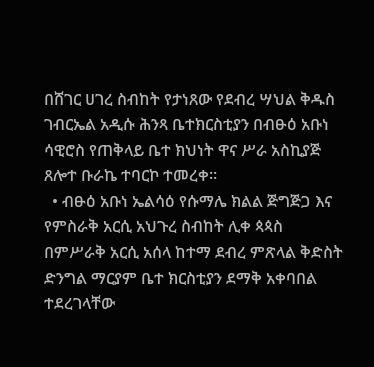በሸገር ሀገረ ስብከት የታነጸው የደብረ ሣህል ቅዱስ ገብርኤል አዲሱ ሕንጻ ቤተክርስቲያን በብፁዕ አቡነ ሳዊሮስ የጠቅላይ ቤተ ክህነት ዋና ሥራ አስኪያጅ ጸሎተ ቡራኬ ተባርኮ ተመረቀ።
  • ብፁዕ አቡነ ኤልሳዕ የሱማሌ ክልል ጅግጅጋ እና የምስራቅ አርሲ አህጉረ ስብከት ሊቀ ጳጳስ በምሥራቅ አርሲ አሰላ ከተማ ደብረ ምጽላል ቅድስት ድንግል ማርያም ቤተ ክርስቲያን ደማቅ አቀባበል ተደረገላቸው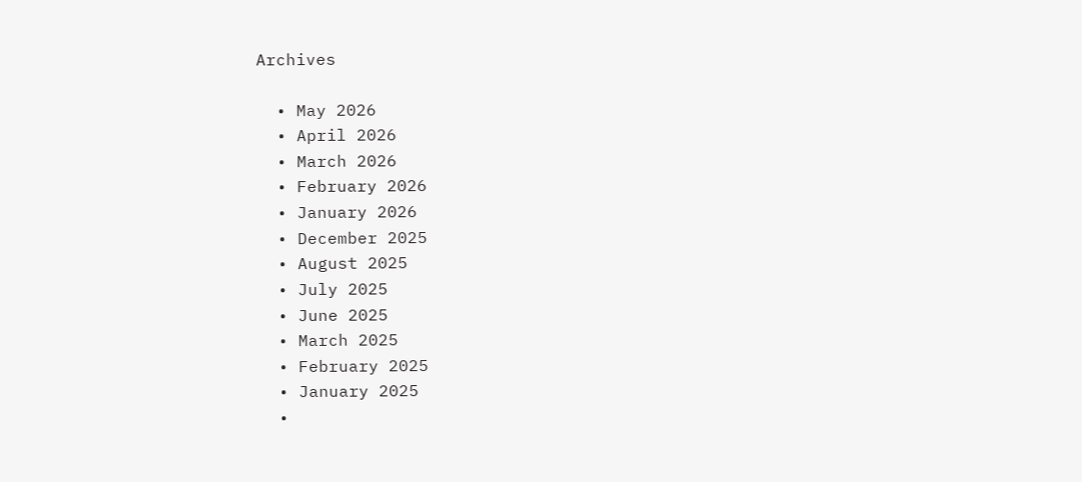Archives

  • May 2026
  • April 2026
  • March 2026
  • February 2026
  • January 2026
  • December 2025
  • August 2025
  • July 2025
  • June 2025
  • March 2025
  • February 2025
  • January 2025
  •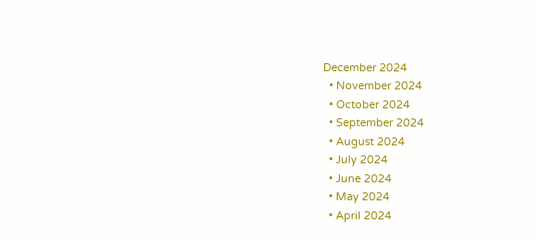December 2024
  • November 2024
  • October 2024
  • September 2024
  • August 2024
  • July 2024
  • June 2024
  • May 2024
  • April 2024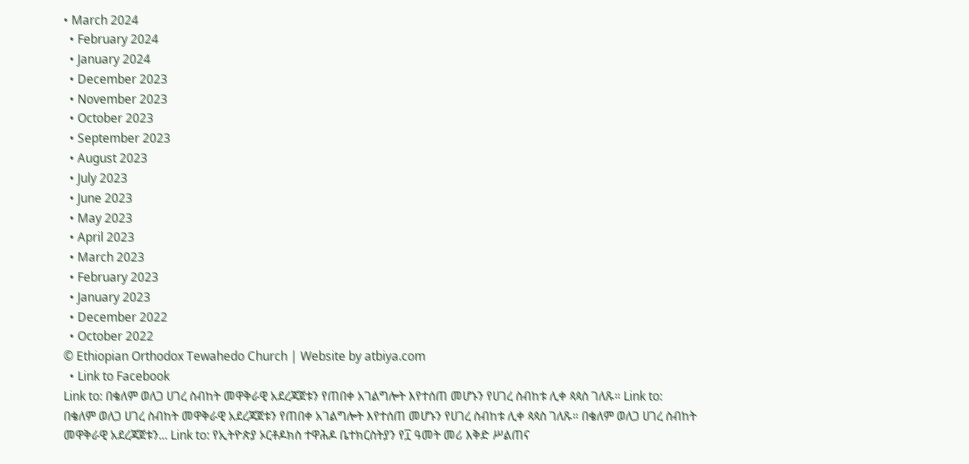• March 2024
  • February 2024
  • January 2024
  • December 2023
  • November 2023
  • October 2023
  • September 2023
  • August 2023
  • July 2023
  • June 2023
  • May 2023
  • April 2023
  • March 2023
  • February 2023
  • January 2023
  • December 2022
  • October 2022
© Ethiopian Orthodox Tewahedo Church | Website by atbiya.com
  • Link to Facebook
Link to: በቄለም ወለጋ ሀገረ ስብከት መዋቅራዊ አደረጃጀቱን የጠበቀ አገልግሎት እየተሰጠ መሆኑን የሀገረ ስብከቱ ሊቀ ጳጳስ ገለጹ። Link to: በቄለም ወለጋ ሀገረ ስብከት መዋቅራዊ አደረጃጀቱን የጠበቀ አገልግሎት እየተሰጠ መሆኑን የሀገረ ስብከቱ ሊቀ ጳጳስ ገለጹ። በቄለም ወለጋ ሀገረ ስብከት መዋቅራዊ አደረጃጀቱን... Link to: የኢትዮጵያ ኦርቶዶክስ ተዋሕዶ ቤተክርስትያን የ፲ ዓመት መሪ እቅድ ሥልጠና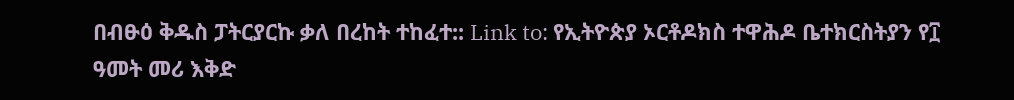በብፁዕ ቅዱስ ፓትርያርኩ ቃለ በረከት ተከፈተ:: Link to: የኢትዮጵያ ኦርቶዶክስ ተዋሕዶ ቤተክርስትያን የ፲ ዓመት መሪ እቅድ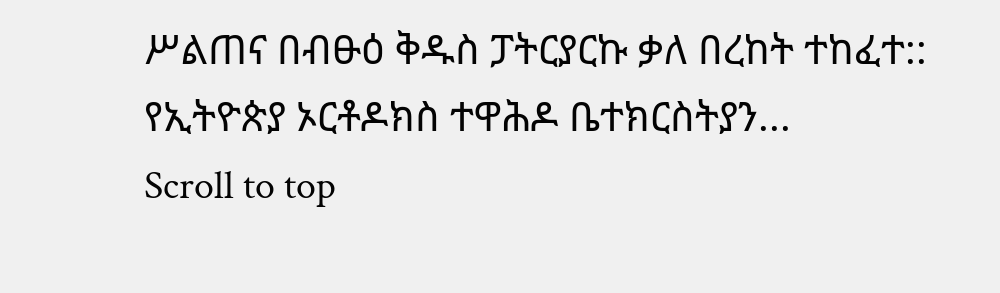ሥልጠና በብፁዕ ቅዱስ ፓትርያርኩ ቃለ በረከት ተከፈተ:: የኢትዮጵያ ኦርቶዶክስ ተዋሕዶ ቤተክርስትያን...
Scroll to top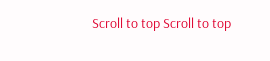Scroll to top Scroll to top